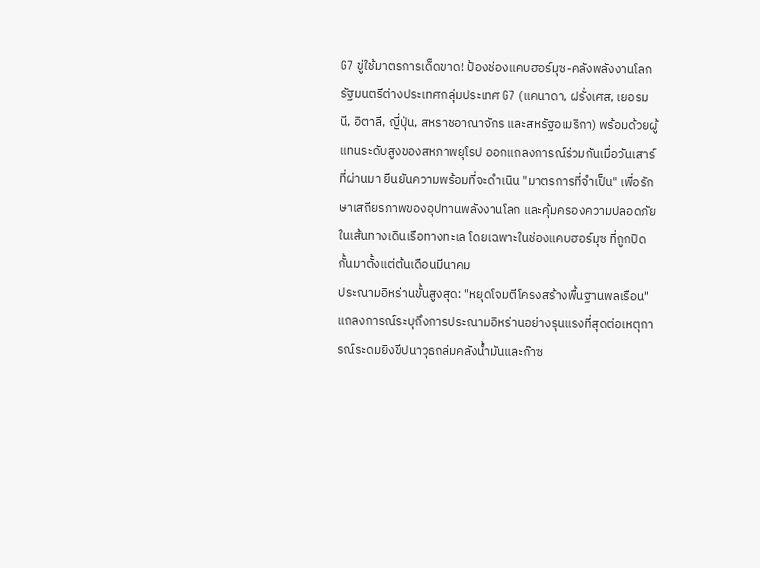G7 ขู่ใช้มาตรการเด็ดขาด! ป้องช่องแคบฮอร์มุซ-คลังพลังงานโลก
รัฐมนตรีต่างประเทศกลุ่มประเทศ G7 (แคนาดา, ฝรั่งเศส, เยอรมนี, อิตาลี, ญี่ปุ่น, สหราชอาณาจักร และสหรัฐอเมริกา) พร้อมด้วยผู้แทนระดับสูงของสหภาพยุโรป ออกแถลงการณ์ร่วมกันเมื่อวันเสาร์ที่ผ่านมา ยืนยันความพร้อมที่จะดำเนิน "มาตรการที่จำเป็น" เพื่อรักษาเสถียรภาพของอุปทานพลังงานโลก และคุ้มครองความปลอดภัยในเส้นทางเดินเรือทางทะเล โดยเฉพาะในช่องแคบฮอร์มุซ ที่ถูกปิดกั้นมาตั้งแต่ต้นเดือนมีนาคม
ประณามอิหร่านขั้นสูงสุด: "หยุดโจมตีโครงสร้างพื้นฐานพลเรือน"
แถลงการณ์ระบุถึงการประณามอิหร่านอย่างรุนแรงที่สุดต่อเหตุการณ์ระดมยิงขีปนาวุธถล่มคลังน้ำมันและก๊าซ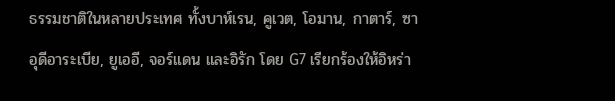ธรรมชาติในหลายประเทศ ทั้งบาห์เรน, คูเวต, โอมาน, กาตาร์, ซาอุดีอาระเบีย, ยูเออี, จอร์แดน และอิรัก โดย G7 เรียกร้องให้อิหร่า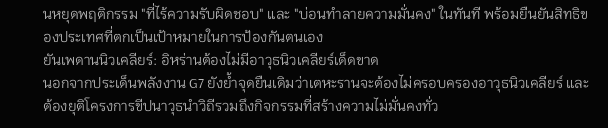นหยุดพฤติกรรม "ที่ไร้ความรับผิดชอบ" และ "บ่อนทำลายความมั่นคง" ในทันที พร้อมยืนยันสิทธิของประเทศที่ตกเป็นเป้าหมายในการป้องกันตนเอง
ยันเพดานนิวเคลียร์: อิหร่านต้องไม่มีอาวุธนิวเคลียร์เด็ดขาด
นอกจากประเด็นพลังงาน G7 ยังย้ำจุดยืนเดิมว่าเตหะรานจะต้องไม่ครอบครองอาวุธนิวเคลียร์ และต้องยุติโครงการขีปนาวุธนำวิถีรวมถึงกิจกรรมที่สร้างความไม่มั่นคงทั่ว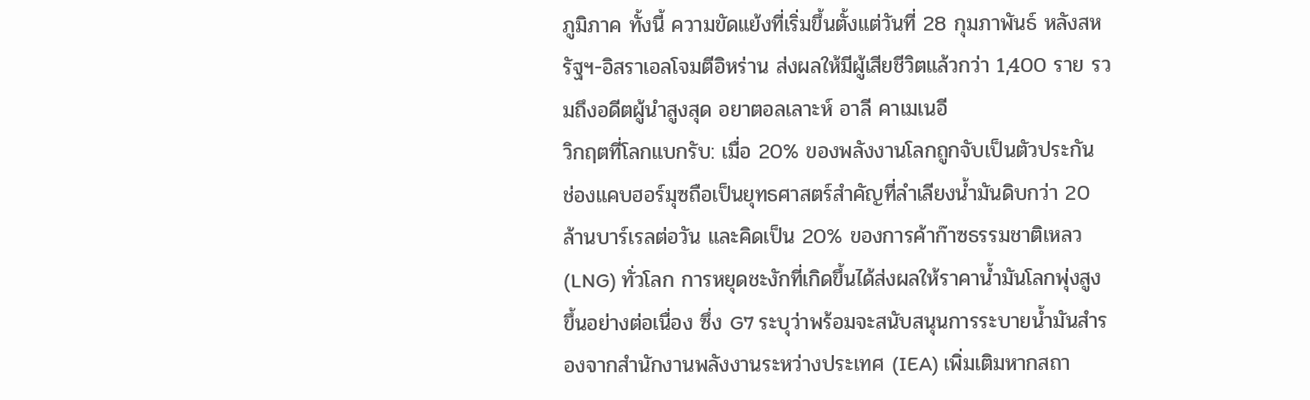ภูมิภาค ทั้งนี้ ความขัดแย้งที่เริ่มขึ้นตั้งแต่วันที่ 28 กุมภาพันธ์ หลังสหรัฐฯ-อิสราเอลโจมตีอิหร่าน ส่งผลให้มีผู้เสียชีวิตแล้วกว่า 1,400 ราย รวมถึงอดีตผู้นำสูงสุด อยาตอลเลาะห์ อาลี คาเมเนอี
วิกฤตที่โลกแบกรับ: เมื่อ 20% ของพลังงานโลกถูกจับเป็นตัวประกัน
ช่องแคบฮอร์มุซถือเป็นยุทธศาสตร์สำคัญที่ลำเลียงน้ำมันดิบกว่า 20 ล้านบาร์เรลต่อวัน และคิดเป็น 20% ของการค้าก๊าซธรรมชาติเหลว (LNG) ทั่วโลก การหยุดชะงักที่เกิดขึ้นได้ส่งผลให้ราคาน้ำมันโลกพุ่งสูงขึ้นอย่างต่อเนื่อง ซึ่ง G7 ระบุว่าพร้อมจะสนับสนุนการระบายน้ำมันสำรองจากสำนักงานพลังงานระหว่างประเทศ (IEA) เพิ่มเติมหากสถา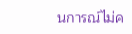นการณ์ไม่ค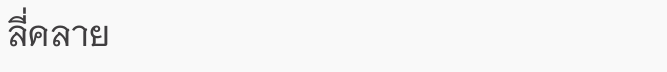ลี่คลาย